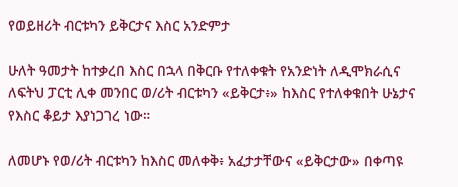የወይዘሪት ብርቱካን ይቅርታና እስር አንድምታ

ሁለት ዓመታት ከተቃረበ እስር በኋላ በቅርቡ የተለቀቁት የአንድነት ለዲሞክራሲና ለፍትህ ፓርቲ ሊቀ መንበር ወ/ሪት ብርቱካን «ይቅርታ፥» ከእስር የተለቀቁበት ሁኔታና የእስር ቆይታ እያነጋገረ ነው።

ለመሆኑ የወ/ሪት ብርቱካን ከእስር መለቀቅ፥ አፈታታቸውና «ይቅርታው» በቀጣዩ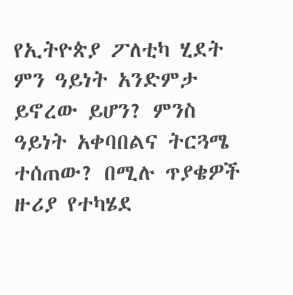የኢትዮጵያ ፖለቲካ ሂደት ምን ዓይነት አንድምታ ይኖረው ይሆን? ምንስ ዓይነት አቀባበልና ትርጓሜ ተሰጠው? በሚሉ ጥያቄዎች ዙሪያ የተካሄደ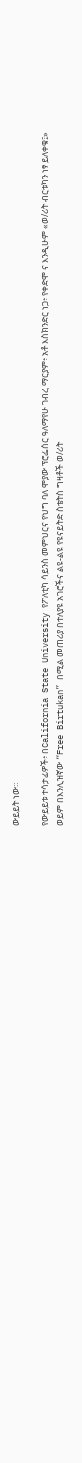ውይይት ነው።

የውይይቱ ተሳታፊዎች፥ በCalifornia State University የፖለቲካ ሳይንስ መምህርና የህግ ባለ ሞያው ፕሮፌሰር ዓለማየሁ ገብረ ማርያም፥ አቶ እስክንድር ነጋ፥ የቀድሞ ና እንዲሁም «ወ/ሪት ብርቱካን ነፃ ይለቀቁ፤» ወይም በእንሊዝኛው “Free Birtukan” በሚል መጠሪያ በተለያዩ አገሮችና ልዩ-ልዩ የዩናይትድ ስቴትስ ግዛቶች ወ/ሪት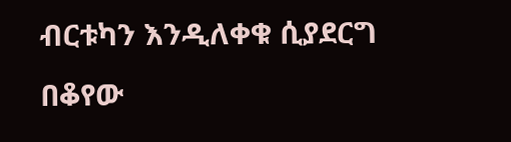ብርቱካን እንዲለቀቁ ሲያደርግ በቆየው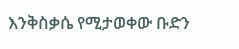እንቅስቃሴ የሚታወቀው ቡድን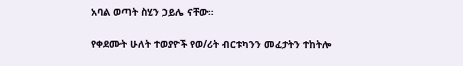አባል ወጣት ስሂን ኃይሌ ናቸው።

የቀደሙት ሁለት ተወያዮች የወ/ሪት ብርቱካንን መፈታትን ተከትሎ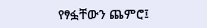የፃፏቸውን ጨምሮ፤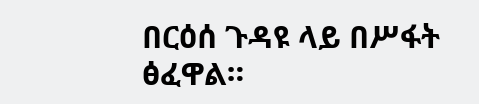በርዕሰ ጉዳዩ ላይ በሥፋት ፅፈዋል።